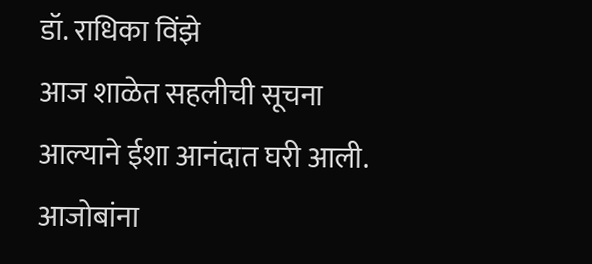डॉ. राधिका विंझे
आज शाळेत सहलीची सूचना आल्याने ईशा आनंदात घरी आली. आजोबांना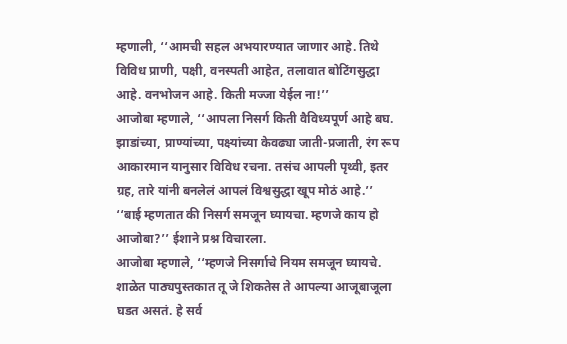म्हणाली, ‘‘आमची सहल अभयारण्यात जाणार आहे. तिथे विविध प्राणी, पक्षी, वनस्पती आहेत, तलावात बोटिंगसुद्धा आहे. वनभोजन आहे. किती मज्जा येईल ना!’’
आजोबा म्हणाले, ‘‘आपला निसर्ग किती वैविध्यपूर्ण आहे बघ. झाडांच्या, प्राण्यांच्या, पक्ष्यांच्या केवढ्या जाती-प्रजाती, रंग रूप आकारमान यानुसार विविध रचना. तसंच आपली पृथ्वी, इतर ग्रह, तारे यांनी बनलेलं आपलं विश्वसुद्धा खूप मोठं आहे.’’
‘‘बाई म्हणतात की निसर्ग समजून घ्यायचा. म्हणजे काय हो आजोबा?’’ ईशाने प्रश्न विचारला.
आजोबा म्हणाले, ‘‘म्हणजे निसर्गाचे नियम समजून घ्यायचे. शाळेत पाठ्यपुस्तकात तू जे शिकतेस ते आपल्या आजूबाजूला घडत असतं. हे सर्व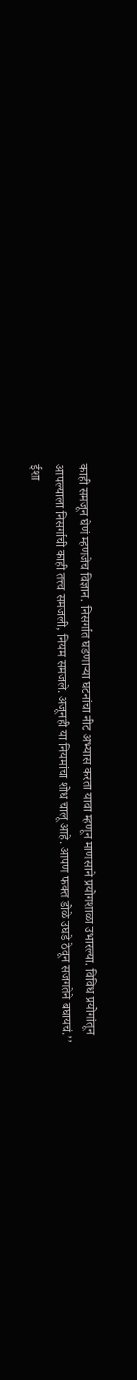काही समजून घेणं म्हणजेच विज्ञान. निसर्गात घडणाऱ्या घटनांचा नीट अभ्यास करता यावा म्हणून माणसाने प्रयोगशाळा उभारल्या. विविध प्रयोगांतून आपल्याला निसर्गाची काही तत्त्व समजली, नियम समजले. अजूनही या नियमांचा शोध चालू आहे. आपण फक्त डोळे उघडे ठेवून सजगतेने बघायचं.’’
ईशा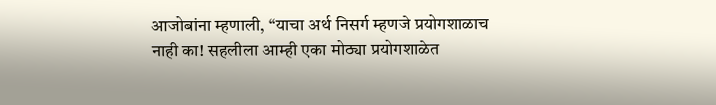आजोबांना म्हणाली, ‘‘याचा अर्थ निसर्ग म्हणजे प्रयोगशाळाच नाही का! सहलीला आम्ही एका मोठ्या प्रयोगशाळेत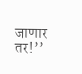जाणार तर!’’